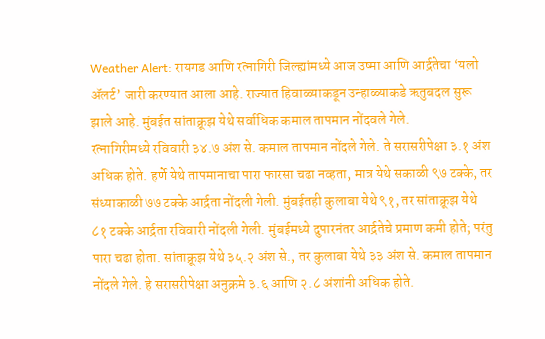Weather Alert: रायगड आणि रत्नागिरी जिल्ह्यांमध्ये आज उष्मा आणि आर्द्रतेचा ‘यलो ॲलर्ट’ जारी करण्यात आला आहे. राज्यात हिवाळ्याकडून उन्हाळ्याकडे ऋतुबदल सुरू झाले आहे. मुंबईत सांताक्रूझ येथे सर्वाधिक कमाल तापमान नोंदवले गेले.
रत्नागिरीमध्ये रविवारी ३४.७ अंश से. कमाल तापमान नोंदले गेले. ते सरासरीपेक्षा ३.१ अंश अधिक होते. हर्णे येथे तापमानाचा पारा फारसा चढा नव्हता, मात्र येथे सकाळी ९७ टक्के, तर संध्याकाळी ७७ टक्के आर्द्रता नोंदली गेली. मुंबईतही कुलाबा येथे ९१, तर सांताक्रूझ येथे ८१ टक्के आर्द्रता रविवारी नोंदली गेली. मुंबईमध्ये दुपारनंतर आर्द्रतेचे प्रमाण कमी होते; परंतु पारा चढा होता. सांताक्रूझ येथे ३५.२ अंश से., तर कुलाबा येथे ३३ अंश से. कमाल तापमान नोंदले गेले. हे सरासरीपेक्षा अनुक्रमे ३.६ आणि २.८ अंशांनी अधिक होते.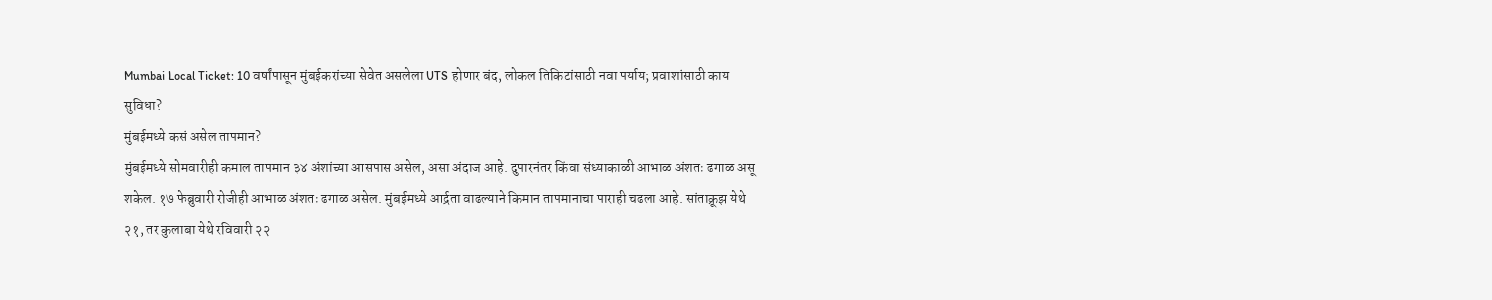Mumbai Local Ticket: 10 वर्षांपासून मुंबईकरांच्या सेवेत असलेला UTS होणार बंद, लोकल तिकिटांसाठी नवा पर्याय; प्रवाशांसाठी काय सुविधा?
मुंबईमध्ये कसं असेल तापमान?
मुंबईमध्ये सोमवारीही कमाल तापमान ३४ अंशांच्या आसपास असेल, असा अंदाज आहे. दुपारनंतर किंवा संध्याकाळी आभाळ अंशतः ढगाळ असू शकेल. १७ फेब्रुवारी रोजीही आभाळ अंशतः ढगाळ असेल. मुंबईमध्ये आर्द्रता वाढल्याने किमान तापमानाचा पाराही चढला आहे. सांताक्रूझ येथे २१, तर कुलाबा येथे रविवारी २२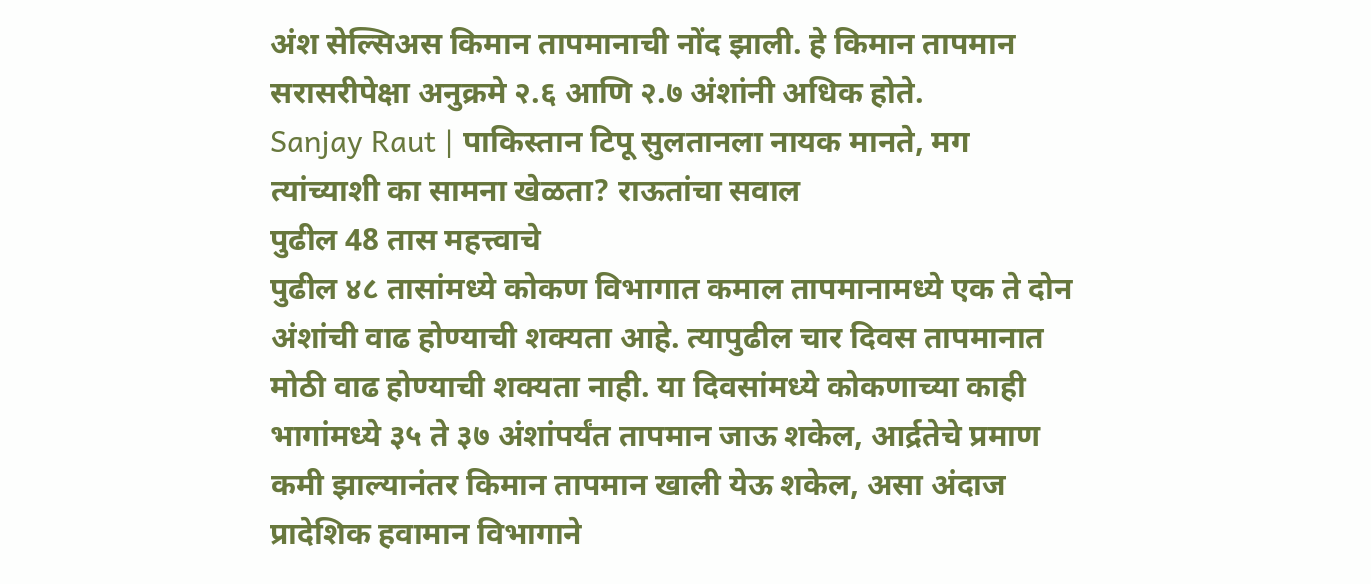अंश सेल्सिअस किमान तापमानाची नोंद झाली. हे किमान तापमान सरासरीपेक्षा अनुक्रमे २.६ आणि २.७ अंशांनी अधिक होते.
Sanjay Raut | पाकिस्तान टिपू सुलतानला नायक मानते, मग त्यांच्याशी का सामना खेळता? राऊतांचा सवाल
पुढील 48 तास महत्त्वाचे
पुढील ४८ तासांमध्ये कोकण विभागात कमाल तापमानामध्ये एक ते दोन अंशांची वाढ होण्याची शक्यता आहे. त्यापुढील चार दिवस तापमानात मोठी वाढ होण्याची शक्यता नाही. या दिवसांमध्ये कोकणाच्या काही भागांमध्ये ३५ ते ३७ अंशांपर्यंत तापमान जाऊ शकेल, आर्द्रतेचे प्रमाण कमी झाल्यानंतर किमान तापमान खाली येऊ शकेल, असा अंदाज प्रादेशिक हवामान विभागाने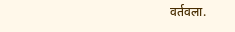वर्तवला.